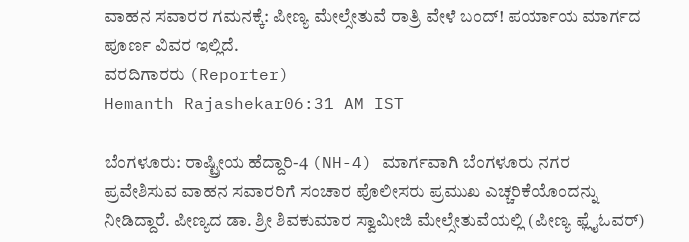ವಾಹನ ಸವಾರರ ಗಮನಕ್ಕೆ: ಪೀಣ್ಯ ಮೇಲ್ಸೇತುವೆ ರಾತ್ರಿ ವೇಳೆ ಬಂದ್! ಪರ್ಯಾಯ ಮಾರ್ಗದ ಪೂರ್ಣ ವಿವರ ಇಲ್ಲಿದೆ.
ವರದಿಗಾರರು (Reporter)
Hemanth Rajashekar06:31 AM IST

ಬೆಂಗಳೂರು: ರಾಷ್ಟ್ರೀಯ ಹೆದ್ದಾರಿ-4 (NH-4) ಮಾರ್ಗವಾಗಿ ಬೆಂಗಳೂರು ನಗರ ಪ್ರವೇಶಿಸುವ ವಾಹನ ಸವಾರರಿಗೆ ಸಂಚಾರ ಪೊಲೀಸರು ಪ್ರಮುಖ ಎಚ್ಚರಿಕೆಯೊಂದನ್ನು ನೀಡಿದ್ದಾರೆ. ಪೀಣ್ಯದ ಡಾ. ಶ್ರೀ ಶಿವಕುಮಾರ ಸ್ವಾಮೀಜಿ ಮೇಲ್ಸೇತುವೆಯಲ್ಲಿ (ಪೀಣ್ಯ ಫ್ಲೈಓವರ್)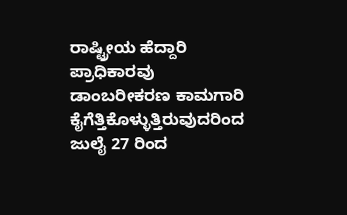ರಾಷ್ಟ್ರೀಯ ಹೆದ್ದಾರಿ ಪ್ರಾಧಿಕಾರವು ಡಾಂಬರೀಕರಣ ಕಾಮಗಾರಿ ಕೈಗೆತ್ತಿಕೊಳ್ಳುತ್ತಿರುವುದರಿಂದ ಜುಲೈ 27 ರಿಂದ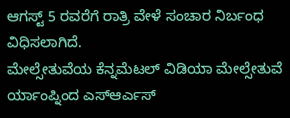ಆಗಸ್ಟ್ 5 ರವರೆಗೆ ರಾತ್ರಿ ವೇಳೆ ಸಂಚಾರ ನಿರ್ಬಂಧ ವಿಧಿಸಲಾಗಿದೆ.
ಮೇಲ್ಸೇತುವೆಯ ಕೆನ್ನಮೆಟಲ್ ವಿಡಿಯಾ ಮೇಲ್ಸೇತುವೆ ರ್ಯಾಂಪ್ನಿಂದ ಎಸ್ಆರ್ಎಸ್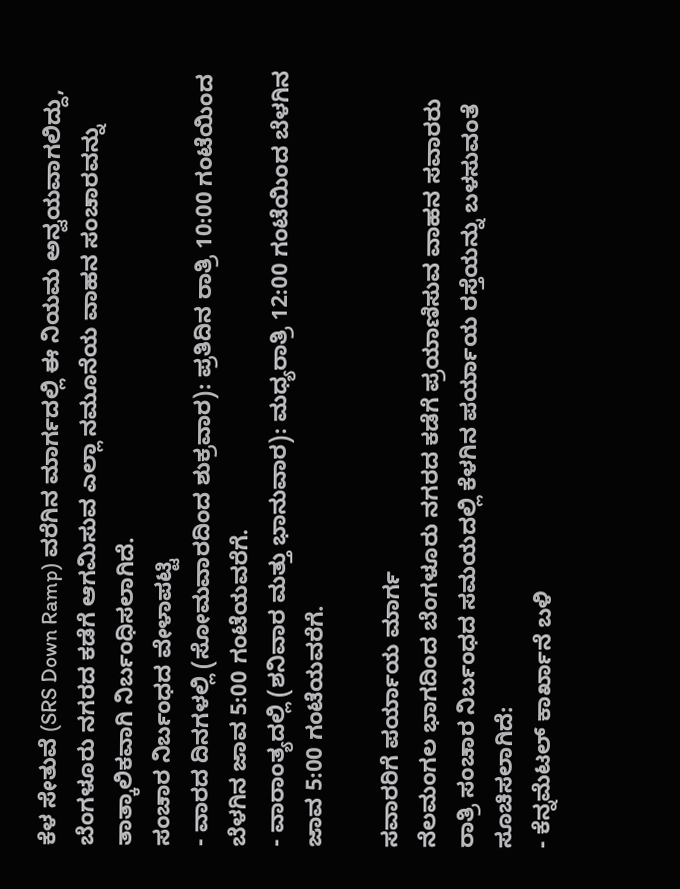ಕೆಳ ಸೇತುವೆ (SRS Down Ramp) ವರೆಗಿನ ಮಾರ್ಗದಲ್ಲಿ ಈ ನಿಯಮ ಅನ್ವಯವಾಗಲಿದ್ದು, ಬೆಂಗಳೂರು ನಗರದ ಕಡೆಗೆ ಆಗಮಿಸುವ ಎಲ್ಲಾ ನಮೂನೆಯ ವಾಹನ ಸಂಚಾರವನ್ನು ತಾತ್ಕಾಲಿಕವಾಗಿ ನಿರ್ಬಂಧಿಸಲಾಗಿದೆ.
ಸಂಚಾರ ನಿರ್ಬಂಧದ ವೇಳಾಪಟ್ಟಿ
- ವಾರದ ದಿನಗಳಲ್ಲಿ (ಸೋಮವಾರದಿಂದ ಶುಕ್ರವಾರ): ಪ್ರತಿದಿನ ರಾತ್ರಿ 10:00 ಗಂಟೆಯಿಂದ ಬೆಳಗಿನ ಜಾವ 5:00 ಗಂಟೆಯವರೆಗೆ.
- ವಾರಾಂತ್ಯದಲ್ಲಿ (ಶನಿವಾರ ಮತ್ತು ಭಾನುವಾರ): ಮಧ್ಯರಾತ್ರಿ 12:00 ಗಂಟೆಯಿಂದ ಬೆಳಗಿನ ಜಾವ 5:00 ಗಂಟೆಯವರೆಗೆ.

ಸವಾರರಿಗೆ ಪರ್ಯಾಯ ಮಾರ್ಗ
ನೆಲಮಂಗಲ ಭಾಗದಿಂದ ಬೆಂಗಳೂರು ನಗರದ ಕಡೆಗೆ ಪ್ರಯಾಣಿಸುವ ವಾಹನ ಸವಾರರು ರಾತ್ರಿ ಸಂಚಾರ ನಿರ್ಬಂಧದ ಸಮಯದಲ್ಲಿ ಕೆಳಗಿನ ಪರ್ಯಾಯ ರಸ್ತೆಯನ್ನು ಬಳಸುವಂತೆ ಸೂಚಿಸಲಾಗಿದೆ:
- ಕೆನ್ನಮೆಟಲ್ ಕಾರ್ಖಾನೆ ಬಳಿ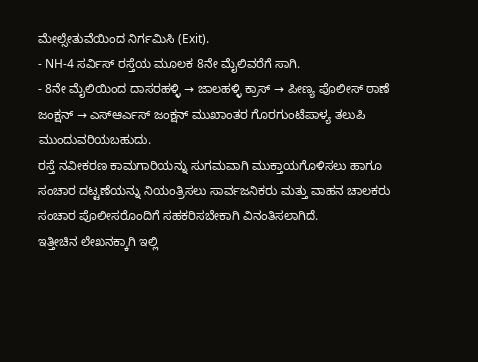ಮೇಲ್ಸೇತುವೆಯಿಂದ ನಿರ್ಗಮಿಸಿ (Exit).
- NH-4 ಸರ್ವಿಸ್ ರಸ್ತೆಯ ಮೂಲಕ 8ನೇ ಮೈಲಿವರೆಗೆ ಸಾಗಿ.
- 8ನೇ ಮೈಲಿಯಿಂದ ದಾಸರಹಳ್ಳಿ → ಜಾಲಹಳ್ಳಿ ಕ್ರಾಸ್ → ಪೀಣ್ಯ ಪೊಲೀಸ್ ಠಾಣೆ ಜಂಕ್ಷನ್ → ಎಸ್ಆರ್ಎಸ್ ಜಂಕ್ಷನ್ ಮುಖಾಂತರ ಗೊರಗುಂಟೆಪಾಳ್ಯ ತಲುಪಿ ಮುಂದುವರಿಯಬಹುದು.
ರಸ್ತೆ ನವೀಕರಣ ಕಾಮಗಾರಿಯನ್ನು ಸುಗಮವಾಗಿ ಮುಕ್ತಾಯಗೊಳಿಸಲು ಹಾಗೂ ಸಂಚಾರ ದಟ್ಟಣೆಯನ್ನು ನಿಯಂತ್ರಿಸಲು ಸಾರ್ವಜನಿಕರು ಮತ್ತು ವಾಹನ ಚಾಲಕರು ಸಂಚಾರ ಪೊಲೀಸರೊಂದಿಗೆ ಸಹಕರಿಸಬೇಕಾಗಿ ವಿನಂತಿಸಲಾಗಿದೆ.
ಇತ್ತೀಚಿನ ಲೇಖನಕ್ಕಾಗಿ ಇಲ್ಲಿ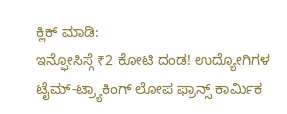ಕ್ಲಿಕ್ ಮಾಡಿ:
ಇನ್ಫೋಸಿಸ್ಗೆ ₹2 ಕೋಟಿ ದಂಡ! ಉದ್ಯೋಗಿಗಳ ಟೈಮ್-ಟ್ರ್ಯಾಕಿಂಗ್ ಲೋಪ ಫ್ರಾನ್ಸ್ ಕಾರ್ಮಿಕ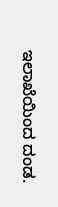ಇಲಾಖೆಯಿಂದ ದಂಡ.